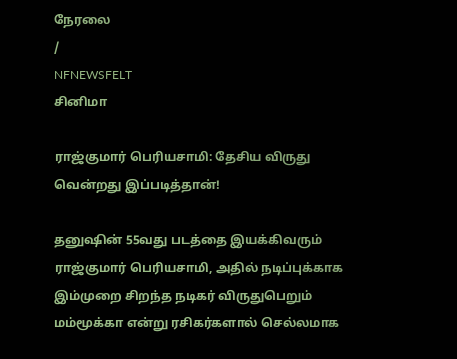நேரலை
/
NFNEWSFELT
சினிமா

ராஜ்குமார் பெரியசாமி: தேசிய விருது வென்றது இப்படித்தான்!

தனுஷின் 55வது படத்தை இயக்கிவரும் ராஜ்குமார் பெரியசாமி, அதில் நடிப்புக்காக இம்முறை சிறந்த நடிகர் விருதுபெறும் மம்மூக்கா என்று ரசிகர்களால் செல்லமாக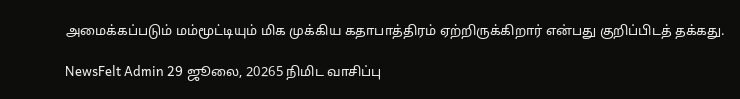அமைக்கப்படும் மம்மூட்டியும் மிக முக்கிய கதாபாத்திரம் ஏற்றிருக்கிறார் என்பது குறிப்பிடத் தக்கது.

NewsFelt Admin 29 ஜூலை, 20265 நிமிட வாசிப்பு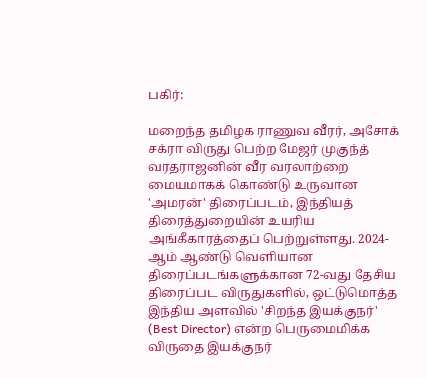பகிர்:

மறைந்த தமிழக ராணுவ வீரர், அசோக் சக்ரா விருது பெற்ற மேஜர் முகுந்த் வரதராஜனின் வீர வரலாற்றை மையமாகக் கொண்டு உருவான 'அமரன்' திரைப்படம், இந்தியத் திரைத்துறையின் உயரிய அங்கீகாரத்தைப் பெற்றுள்ளது. 2024-ஆம் ஆண்டு வெளியான திரைப்படங்களுக்கான 72-வது தேசிய திரைப்பட விருதுகளில், ஒட்டுமொத்த இந்திய அளவில் 'சிறந்த இயக்குநர்' (Best Director) என்ற பெருமைமிக்க விருதை இயக்குநர்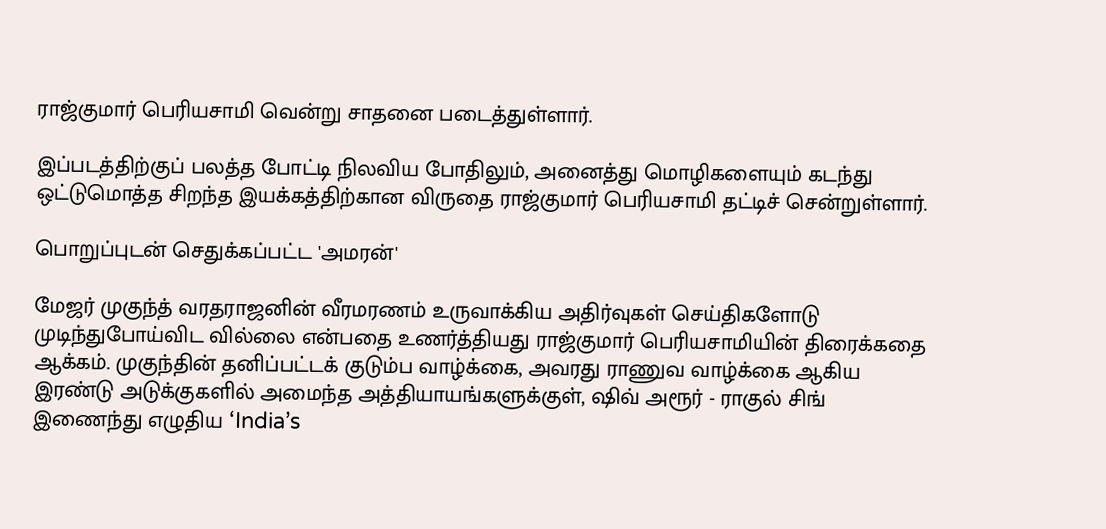ராஜ்குமார் பெரியசாமி வென்று சாதனை படைத்துள்ளார்.

இப்படத்திற்குப் பலத்த போட்டி நிலவிய போதிலும், அனைத்து மொழிகளையும் கடந்து ஒட்டுமொத்த சிறந்த இயக்கத்திற்கான விருதை ராஜ்குமார் பெரியசாமி தட்டிச் சென்றுள்ளார்.

பொறுப்புடன் செதுக்கப்பட்ட 'அமரன்'

மேஜர் முகுந்த் வரதராஜனின் வீரமரணம் உருவாக்கிய அதிர்வுகள் செய்திகளோடு முடிந்துபோய்விட வில்லை என்பதை உணர்த்தியது ராஜ்குமார் பெரியசாமியின் திரைக்கதை ஆக்கம். முகுந்தின் தனிப்பட்டக் குடும்ப வாழ்க்கை, அவரது ராணுவ வாழ்க்கை ஆகிய இரண்டு அடுக்குகளில் அமைந்த அத்தியாயங்களுக்குள், ஷிவ் அரூர் - ராகுல் சிங் இணைந்து எழுதிய ‘India’s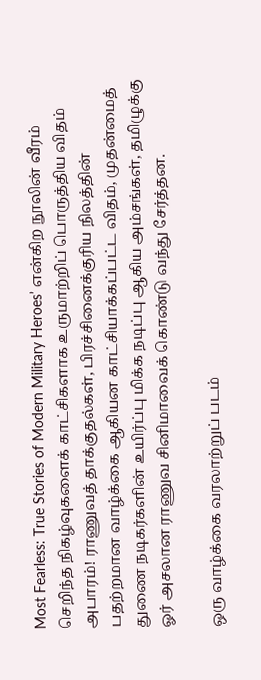Most Fearless: True Stories of Modern Military Heroes’ என்கிற நூலின் வீரம் செறிந்த நிகழ்வுகளைக் காட்சிகளாக உருமாற்றிப் பொருத்திய விதம் அபாரம்! ராணுவத் தாக்குதல்கள், பிரச்சினைக்குரிய நிலத்தின் பதற்றமான வாழ்க்கை ஆகியன காட்சியாக்கப்பட்ட விதம், முதன்மைத் துணை நடிகர்களின் உயிர்ப்பு மிக்க நடிப்பு ஆகிய அம்சங்கள், தமிழுக்கு ஓர் அசலான ராணுவ சினிமாவைக் கொண்டு வந்து சேர்த்தன.

ஒரு வாழ்க்கை வரலாற்றுப் படம்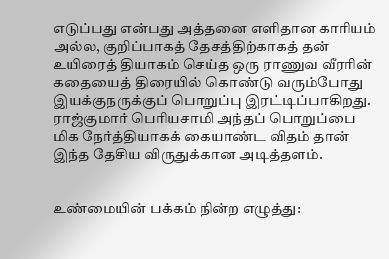எடுப்பது என்பது அத்தனை எளிதான காரியம் அல்ல, குறிப்பாகத் தேசத்திற்காகத் தன் உயிரைத் தியாகம் செய்த ஒரு ராணுவ வீரரின் கதையைத் திரையில் கொண்டு வரும்போது இயக்குநருக்குப் பொறுப்பு இரட்டிப்பாகிறது. ராஜ்குமார் பெரியசாமி அந்தப் பொறுப்பை மிக நேர்த்தியாகக் கையாண்ட விதம் தான் இந்த தேசிய விருதுக்கான அடித்தளம்.


உண்மையின் பக்கம் நின்ற எழுத்து: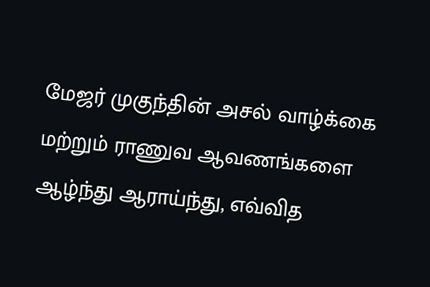மேஜர் முகுந்தின் அசல் வாழ்க்கை மற்றும் ராணுவ ஆவணங்களை ஆழ்ந்து ஆராய்ந்து, எவ்வித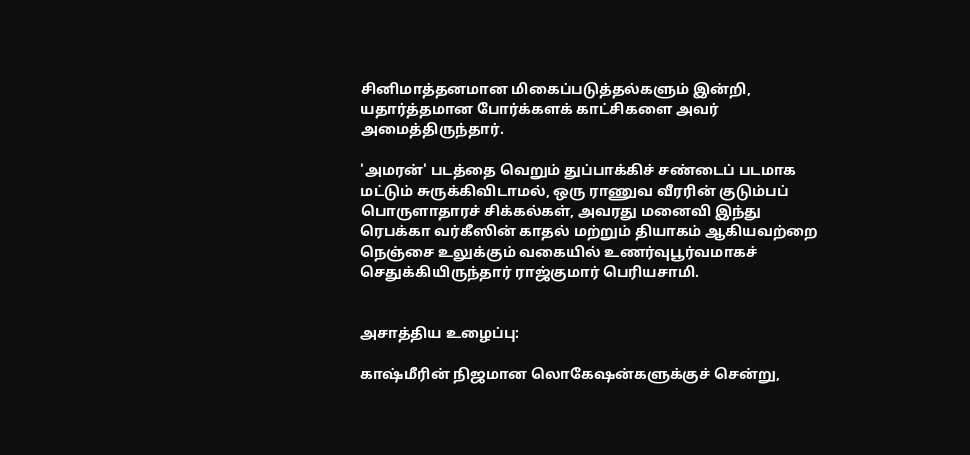சினிமாத்தனமான மிகைப்படுத்தல்களும் இன்றி, யதார்த்தமான போர்க்களக் காட்சிகளை அவர் அமைத்திருந்தார்.

'அமரன்' படத்தை வெறும் துப்பாக்கிச் சண்டைப் படமாக மட்டும் சுருக்கிவிடாமல், ஒரு ராணுவ வீரரின் குடும்பப் பொருளாதாரச் சிக்கல்கள், அவரது மனைவி இந்து ரெபக்கா வர்கீஸின் காதல் மற்றும் தியாகம் ஆகியவற்றை நெஞ்சை உலுக்கும் வகையில் உணர்வுபூர்வமாகச் செதுக்கியிருந்தார் ராஜ்குமார் பெரியசாமி.


அசாத்திய உழைப்பு:

காஷ்மீரின் நிஜமான லொகேஷன்களுக்குச் சென்று,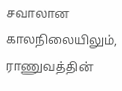சவாலான காலநிலையிலும், ராணுவத்தின்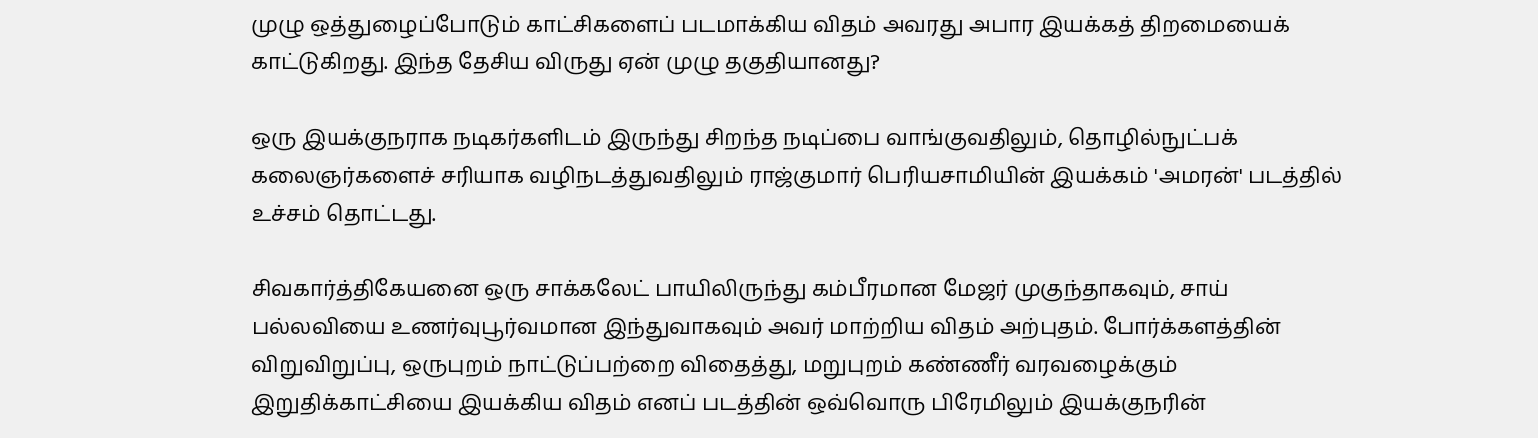முழு ஒத்துழைப்போடும் காட்சிகளைப் படமாக்கிய விதம் அவரது அபார இயக்கத் திறமையைக் காட்டுகிறது. இந்த தேசிய விருது ஏன் முழு தகுதியானது?

ஒரு இயக்குநராக நடிகர்களிடம் இருந்து சிறந்த நடிப்பை வாங்குவதிலும், தொழில்நுட்பக் கலைஞர்களைச் சரியாக வழிநடத்துவதிலும் ராஜ்குமார் பெரியசாமியின் இயக்கம் 'அமரன்' படத்தில் உச்சம் தொட்டது.

சிவகார்த்திகேயனை ஒரு சாக்கலேட் பாயிலிருந்து கம்பீரமான மேஜர் முகுந்தாகவும், சாய் பல்லவியை உணர்வுபூர்வமான இந்துவாகவும் அவர் மாற்றிய விதம் அற்புதம். போர்க்களத்தின் விறுவிறுப்பு, ஒருபுறம் நாட்டுப்பற்றை விதைத்து, மறுபுறம் கண்ணீர் வரவழைக்கும் இறுதிக்காட்சியை இயக்கிய விதம் எனப் படத்தின் ஒவ்வொரு பிரேமிலும் இயக்குநரின்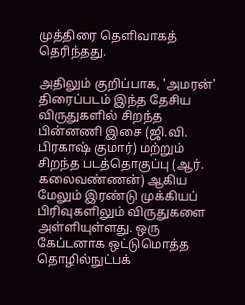முத்திரை தெளிவாகத் தெரிந்தது.

அதிலும் குறிப்பாக, 'அமரன்' திரைப்படம் இந்த தேசிய விருதுகளில் சிறந்த பின்னணி இசை (ஜி.வி. பிரகாஷ் குமார்) மற்றும் சிறந்த படத்தொகுப்பு (ஆர். கலைவண்ணன்) ஆகிய மேலும் இரண்டு முக்கியப் பிரிவுகளிலும் விருதுகளை அள்ளியுள்ளது. ஒரு கேப்டனாக ஒட்டுமொத்த தொழில்நுட்பக்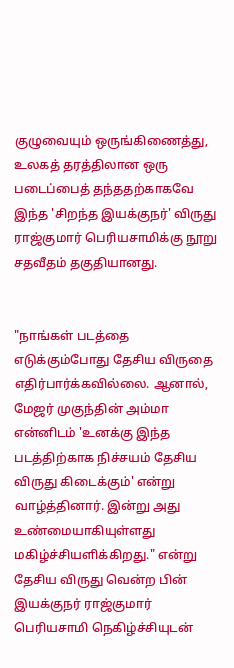குழுவையும் ஒருங்கிணைத்து, உலகத் தரத்திலான ஒரு படைப்பைத் தந்ததற்காகவே இந்த 'சிறந்த இயக்குநர்' விருது ராஜ்குமார் பெரியசாமிக்கு நூறு சதவீதம் தகுதியானது.


"நாங்கள் படத்தை எடுக்கும்போது தேசிய விருதை எதிர்பார்க்கவில்லை. ஆனால், மேஜர் முகுந்தின் அம்மா என்னிடம் 'உனக்கு இந்த படத்திற்காக நிச்சயம் தேசிய விருது கிடைக்கும்' என்று வாழ்த்தினார். இன்று அது உண்மையாகியுள்ளது மகிழ்ச்சியளிக்கிறது." என்று தேசிய விருது வென்ற பின் இயக்குநர் ராஜ்குமார் பெரியசாமி நெகிழ்ச்சியுடன்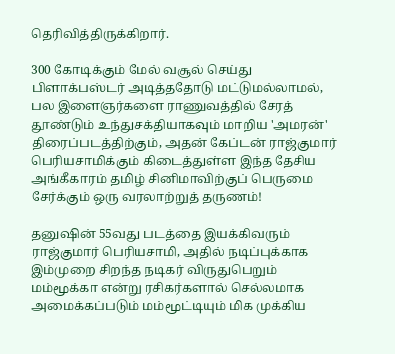தெரிவித்திருக்கிறார்.

300 கோடிக்கும் மேல் வசூல் செய்து பிளாக்பஸ்டர் அடித்ததோடு மட்டுமல்லாமல், பல இளைஞர்களை ராணுவத்தில் சேரத் தூண்டும் உந்துசக்தியாகவும் மாறிய 'அமரன்' திரைப்படத்திற்கும், அதன் கேப்டன் ராஜ்குமார் பெரியசாமிக்கும் கிடைத்துள்ள இந்த தேசிய அங்கீகாரம் தமிழ் சினிமாவிற்குப் பெருமை சேர்க்கும் ஒரு வரலாற்றுத் தருணம்!

தனுஷின் 55வது படத்தை இயக்கிவரும் ராஜ்குமார் பெரியசாமி, அதில் நடிப்புக்காக இம்முறை சிறந்த நடிகர் விருதுபெறும் மம்மூக்கா என்று ரசிகர்களால் செல்லமாக அமைக்கப்படும் மம்மூட்டியும் மிக முக்கிய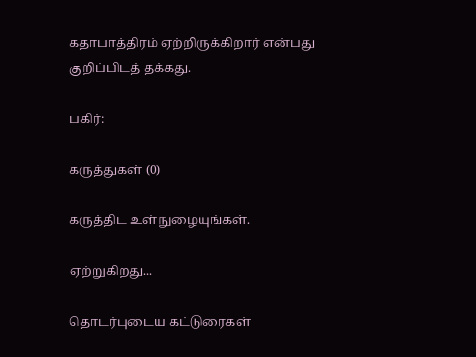கதாபாத்திரம் ஏற்றிருக்கிறார் என்பது குறிப்பிடத் தக்கது.

பகிர்:

கருத்துகள் (0)

கருத்திட உள்நுழையுங்கள்.

ஏற்றுகிறது...

தொடர்புடைய கட்டுரைகள்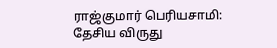ராஜ்குமார் பெரியசாமி: தேசிய விருது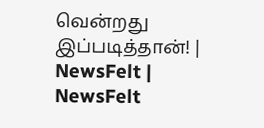வென்றது இப்படித்தான்! | NewsFelt | NewsFelt